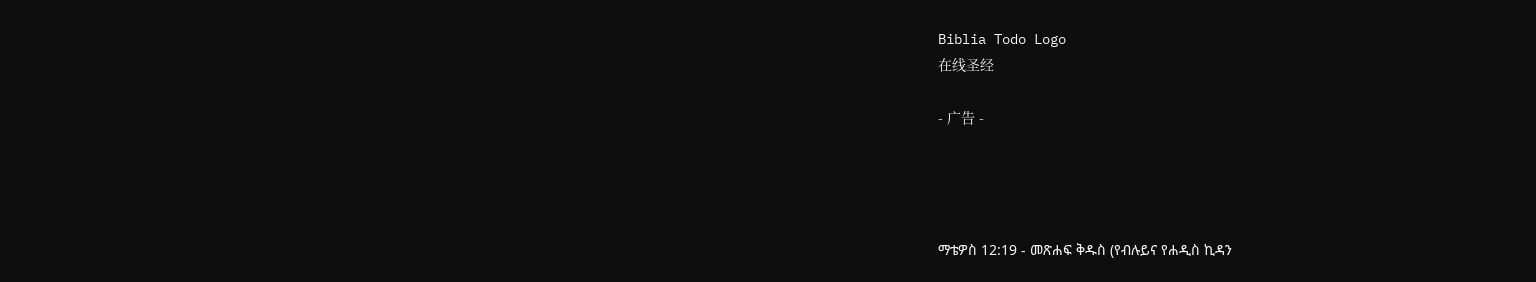Biblia Todo Logo
在线圣经

- 广告 -




ማቴዎስ 12:19 - መጽሐፍ ቅዱስ (የብሉይና የሐዲስ ኪዳን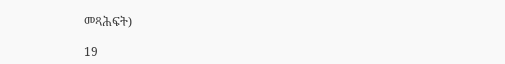መጻሕፍት)

19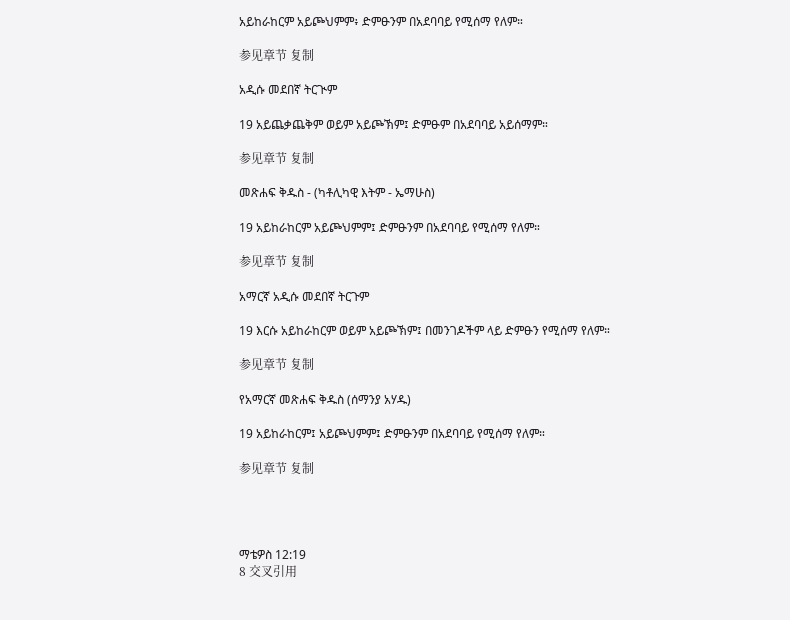አይከራከርም አይጮህምም፥ ድምፁንም በአደባባይ የሚሰማ የለም።

参见章节 复制

አዲሱ መደበኛ ትርጒም

19 አይጨቃጨቅም ወይም አይጮኽም፤ ድምፁም በአደባባይ አይሰማም።

参见章节 复制

መጽሐፍ ቅዱስ - (ካቶሊካዊ እትም - ኤማሁስ)

19 አይከራከርም አይጮህምም፤ ድምፁንም በአደባባይ የሚሰማ የለም።

参见章节 复制

አማርኛ አዲሱ መደበኛ ትርጉም

19 እርሱ አይከራከርም ወይም አይጮኽም፤ በመንገዶችም ላይ ድምፁን የሚሰማ የለም።

参见章节 复制

የአማርኛ መጽሐፍ ቅዱስ (ሰማንያ አሃዱ)

19 አይከራከርም፤ አይጮህምም፤ ድምፁንም በአደባባይ የሚሰማ የለም።

参见章节 复制




ማቴዎስ 12:19
8 交叉引用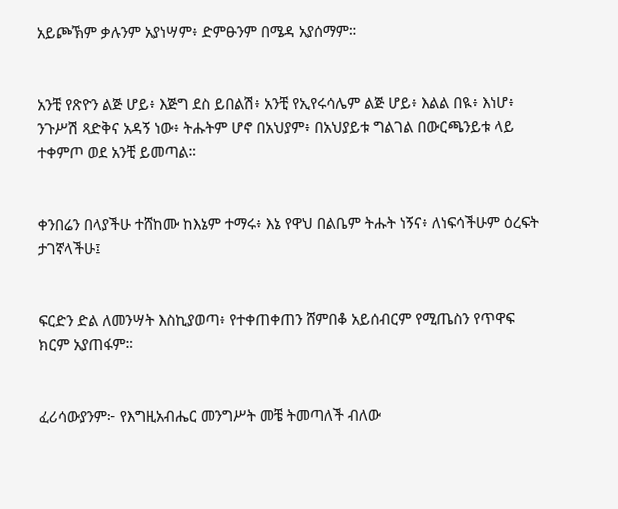አይጮኽም ቃሉንም አያነሣም፥ ድምፁንም በሜዳ አያሰማም።


አንቺ የጽዮን ልጅ ሆይ፥ እጅግ ደስ ይበልሽ፥ አንቺ የኢየሩሳሌም ልጅ ሆይ፥ እልል በዪ፥ እነሆ፥ ንጉሥሽ ጻድቅና አዳኝ ነው፥ ትሑትም ሆኖ በአህያም፥ በአህያይቱ ግልገል በውርጫንይቱ ላይ ተቀምጦ ወደ አንቺ ይመጣል።


ቀንበሬን በላያችሁ ተሸከሙ ከእኔም ተማሩ፥ እኔ የዋህ በልቤም ትሑት ነኝና፥ ለነፍሳችሁም ዕረፍት ታገኛላችሁ፤


ፍርድን ድል ለመንሣት እስኪያወጣ፥ የተቀጠቀጠን ሸምበቆ አይሰብርም የሚጤስን የጥዋፍ ክርም አያጠፋም።


ፈሪሳውያንም፦ የእግዚአብሔር መንግሥት መቼ ትመጣለች ብለው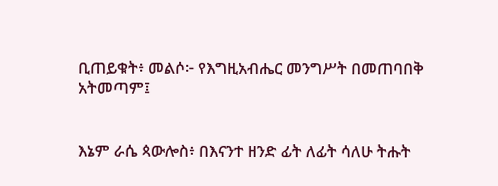ቢጠይቁት፥ መልሶ፦ የእግዚአብሔር መንግሥት በመጠባበቅ አትመጣም፤


እኔም ራሴ ጳውሎስ፥ በእናንተ ዘንድ ፊት ለፊት ሳለሁ ትሑት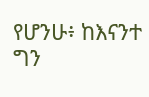የሆንሁ፥ ከእናንተ ግን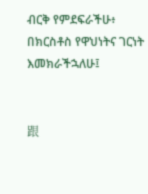ብርቅ የምደፍራችሁ፥ በክርስቶስ የዋህነትና ገርነት እመክራችኋለሁ፤


跟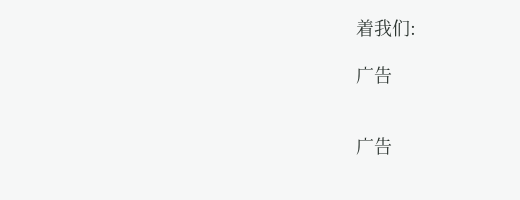着我们:

广告


广告